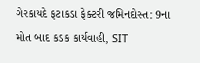ગેરકાયદે ફટાકડા ફેક્ટરી જમિનદોસ્ત: 9ના મોત બાદ કડક કાર્યવાહી, SIT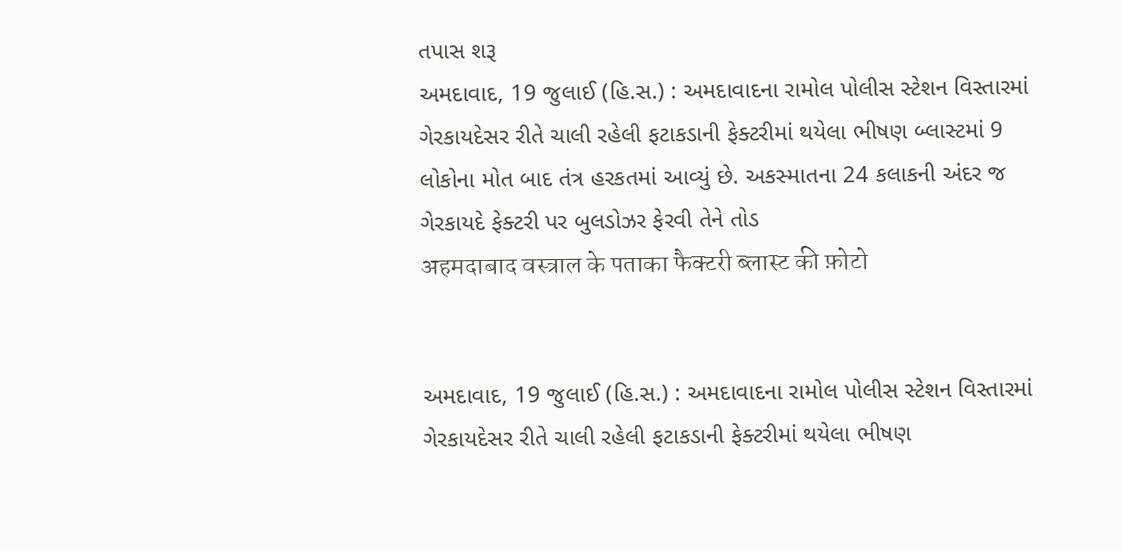તપાસ શરૂ
અમદાવાદ, 19 જુલાઈ (હિ.સ.) : અમદાવાદના રામોલ પોલીસ સ્ટેશન વિસ્તારમાં ગેરકાયદેસર રીતે ચાલી રહેલી ફટાકડાની ફેક્ટરીમાં થયેલા ભીષણ બ્લાસ્ટમાં 9 લોકોના મોત બાદ તંત્ર હરકતમાં આવ્યું છે. અકસ્માતના 24 કલાકની અંદર જ ગેરકાયદે ફેક્ટરી પર બુલડોઝર ફેરવી તેને તોડ
अहमदाबाद वस्त्राल के पताका फैक्टरी ब्लास्ट की फ़ोटो


અમદાવાદ, 19 જુલાઈ (હિ.સ.) : અમદાવાદના રામોલ પોલીસ સ્ટેશન વિસ્તારમાં ગેરકાયદેસર રીતે ચાલી રહેલી ફટાકડાની ફેક્ટરીમાં થયેલા ભીષણ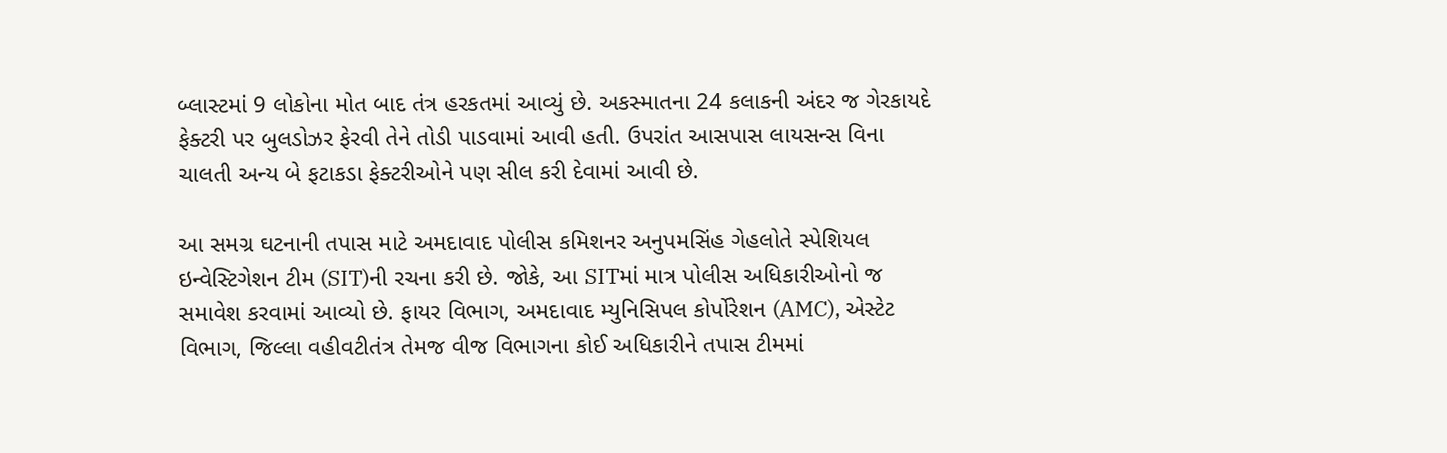બ્લાસ્ટમાં 9 લોકોના મોત બાદ તંત્ર હરકતમાં આવ્યું છે. અકસ્માતના 24 કલાકની અંદર જ ગેરકાયદે ફેક્ટરી પર બુલડોઝર ફેરવી તેને તોડી પાડવામાં આવી હતી. ઉપરાંત આસપાસ લાયસન્સ વિના ચાલતી અન્ય બે ફટાકડા ફેક્ટરીઓને પણ સીલ કરી દેવામાં આવી છે.

આ સમગ્ર ઘટનાની તપાસ માટે અમદાવાદ પોલીસ કમિશનર અનુપમસિંહ ગેહલોતે સ્પેશિયલ ઇન્વેસ્ટિગેશન ટીમ (SIT)ની રચના કરી છે. જોકે, આ SITમાં માત્ર પોલીસ અધિકારીઓનો જ સમાવેશ કરવામાં આવ્યો છે. ફાયર વિભાગ, અમદાવાદ મ્યુનિસિપલ કોર્પોરેશન (AMC), એસ્ટેટ વિભાગ, જિલ્લા વહીવટીતંત્ર તેમજ વીજ વિભાગના કોઈ અધિકારીને તપાસ ટીમમાં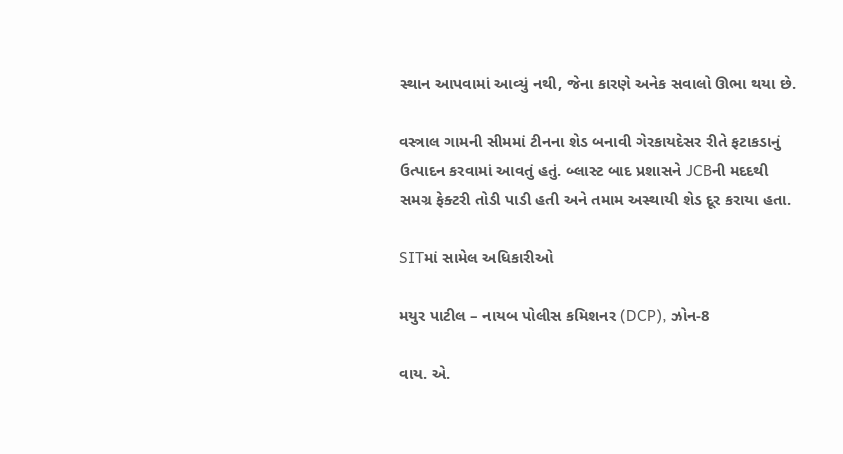સ્થાન આપવામાં આવ્યું નથી, જેના કારણે અનેક સવાલો ઊભા થયા છે.

વસ્ત્રાલ ગામની સીમમાં ટીનના શેડ બનાવી ગેરકાયદેસર રીતે ફટાકડાનું ઉત્પાદન કરવામાં આવતું હતું. બ્લાસ્ટ બાદ પ્રશાસને JCBની મદદથી સમગ્ર ફેક્ટરી તોડી પાડી હતી અને તમામ અસ્થાયી શેડ દૂર કરાયા હતા.

SITમાં સામેલ અધિકારીઓ

મયુર પાટીલ – નાયબ પોલીસ કમિશનર (DCP), ઝોન-8

વાય. એ.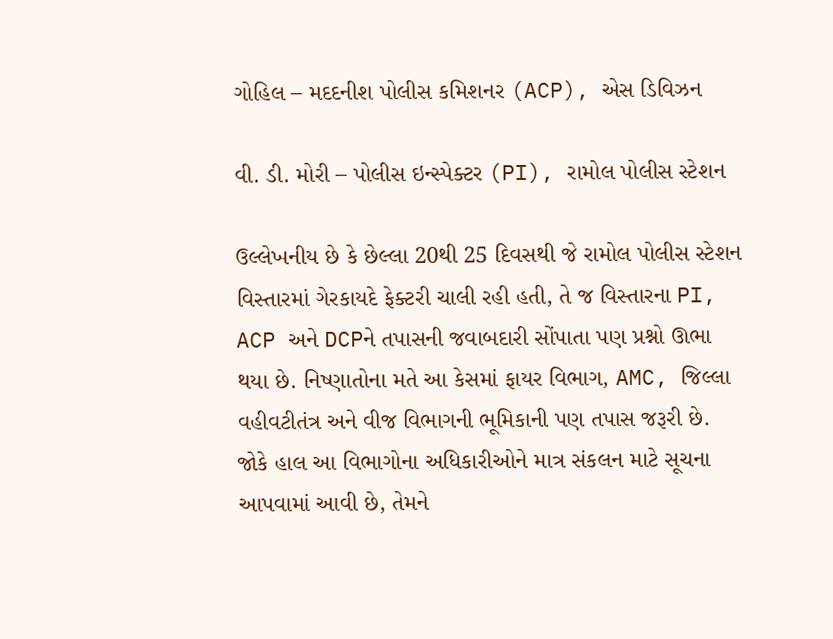ગોહિલ – મદદનીશ પોલીસ કમિશનર (ACP), એસ ડિવિઝન

વી. ડી. મોરી – પોલીસ ઇન્સ્પેક્ટર (PI), રામોલ પોલીસ સ્ટેશન

ઉલ્લેખનીય છે કે છેલ્લા 20થી 25 દિવસથી જે રામોલ પોલીસ સ્ટેશન વિસ્તારમાં ગેરકાયદે ફેક્ટરી ચાલી રહી હતી, તે જ વિસ્તારના PI, ACP અને DCPને તપાસની જવાબદારી સોંપાતા પણ પ્રશ્નો ઊભા થયા છે. નિષ્ણાતોના મતે આ કેસમાં ફાયર વિભાગ, AMC, જિલ્લા વહીવટીતંત્ર અને વીજ વિભાગની ભૂમિકાની પણ તપાસ જરૂરી છે. જોકે હાલ આ વિભાગોના અધિકારીઓને માત્ર સંકલન માટે સૂચના આપવામાં આવી છે, તેમને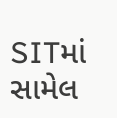SITમાં સામેલ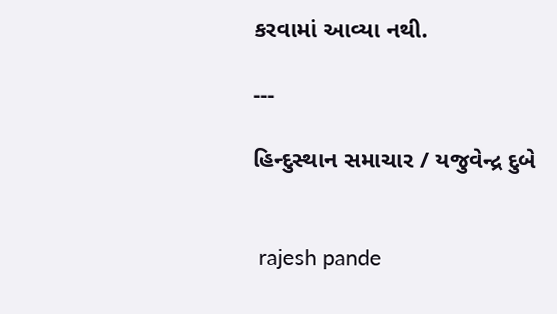કરવામાં આવ્યા નથી.

---

હિન્દુસ્થાન સમાચાર / યજુવેન્દ્ર દુબે


 rajesh pande